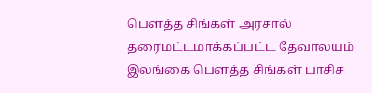பெளத்த சிங்கள் அரசால் தரைமட்டமாக்கப்பட்ட தேவாலயம்
இலங்கை பெளத்த சிங்கள் பாசிச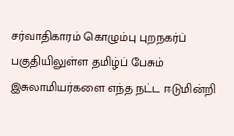சர்வாதிகாரம் கொழும்பு புறநகர்ப் பகுதியிலுள்ள தமிழ்ப் பேசும் இசுலாமியர்களை எந்த நட்ட ஈடுமின்றி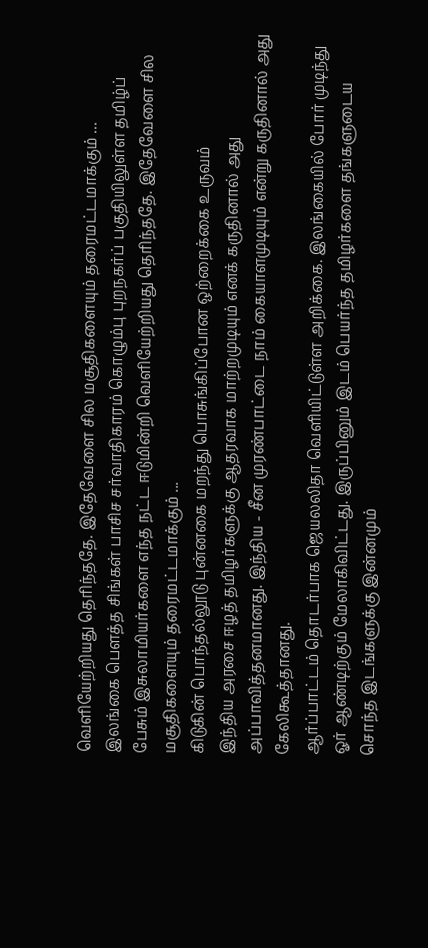வெளியேற்றியது தெரிந்ததே. இதேவேளை சில மசூதிகளையும் தரைமட்டமாக்கும் ...
இலங்கை பெளத்த சிங்கள் பாசிச சர்வாதிகாரம் கொழும்பு புறநகர்ப் பகுதியிலுள்ள தமிழ்ப் பேசும் இசுலாமியர்களை எந்த நட்ட ஈடுமின்றி வெளியேற்றியது தெரிந்ததே. இதேவேளை சில மசூதிகளையும் தரைமட்டமாக்கும் ...
கிடுகின் பொந்தல்லூடு புன்னகை மறந்து பொசுங்கிப்போன ஒற்றைக்கை உருவம்
இந்திய அரசை ஈழத் தமிழர்களுக்கு ஆதரவாக மாற்றமுடியும் எனக் கருதினால் அது அப்பாவித்தனமானது. இந்திய - சீன முரண்பாட்டை நாம் கையாளமுடியும் என்று கருதினால் அது கேலிகூத்தானது.
ஆர்ப்பாட்டம் தொடர்பாக ஜெயலலிதா வெளியிட்டுள்ள அறிக்கை. இலங்கையில் போர் முடிந்து ஓர் ஆண்டிற்கும் மேலாகிவிட்டது. இருப்பினும் இடம் பெயர்ந்த தமிழர்களை தங்களுடைய சொந்த இடங்களுக்கு இன்னமும்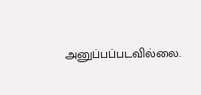அனுப்பப்படவில்லை.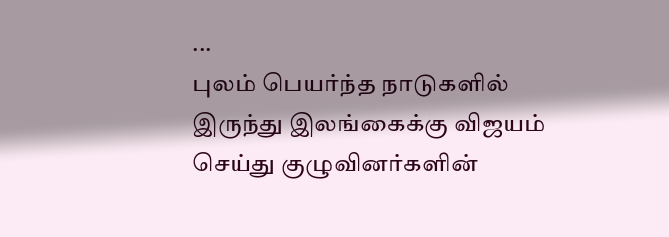...
புலம் பெயர்ந்த நாடுகளில் இருந்து இலங்கைக்கு விஜயம் செய்து குழுவினர்களின்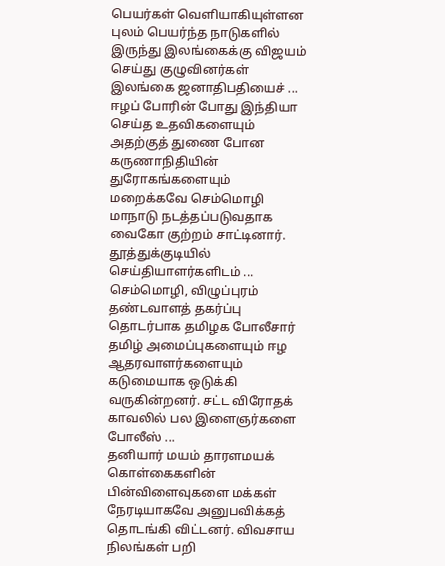பெயர்கள் வெளியாகியுள்ளன புலம் பெயர்ந்த நாடுகளில் இருந்து இலங்கைக்கு விஜயம் செய்து குழுவினர்கள் இலங்கை ஜனாதிபதியைச் ...
ஈழப் போரின் போது இந்தியா செய்த உதவிகளையும் அதற்குத் துணை போன கருணாநிதியின் துரோகங்களையும் மறைக்கவே செம்மொழி மாநாடு நடத்தப்படுவதாக வைகோ குற்றம் சாட்டினார். தூத்துக்குடியில் செய்தியாளர்களிடம் ...
செம்மொழி, விழுப்புரம் தண்டவாளத் தகர்ப்பு தொடர்பாக தமிழக போலீசார் தமிழ் அமைப்புகளையும் ஈழ ஆதரவாளர்களையும் கடுமையாக ஒடுக்கி வருகின்றனர். சட்ட விரோதக் காவலில் பல இளைஞர்களை போலீஸ் ...
தனியார் மயம் தாரளமயக் கொள்கைகளின் பின்விளைவுகளை மக்கள் நேரடியாகவே அனுபவிக்கத் தொடங்கி விட்டனர். விவசாய நிலங்கள் பறி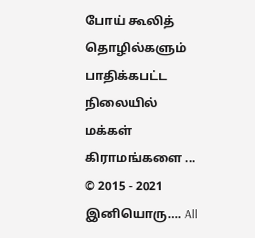போய் கூலித் தொழில்களும் பாதிக்கபட்ட நிலையில் மக்கள் கிராமங்களை ...
© 2015 - 2021 இனியொரு…. All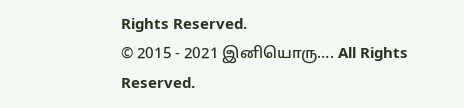Rights Reserved.
© 2015 - 2021 இனியொரு…. All Rights Reserved.